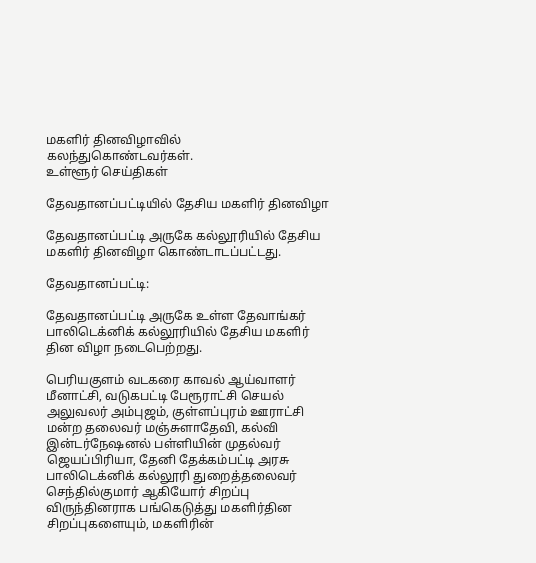மகளிர் தினவிழாவில் கலந்துகொண்டவர்கள்.
உள்ளூர் செய்திகள்

தேவதானப்பட்டியில் தேசிய மகளிர் தினவிழா

தேவதானப்பட்டி அருகே கல்லூரியில் தேசிய மகளிர் தினவிழா கொண்டாடப்பட்டது.

தேவதானப்பட்டி:

தேவதானப்பட்டி அருகே உள்ள தேவாங்கர் பாலிடெக்னிக் கல்லூரியில் தேசிய மகளிர் தின விழா நடைபெற்றது.

பெரியகுளம் வடகரை காவல் ஆய்வாளர் மீனாட்சி, வடுகபட்டி பேரூராட்சி செயல் அலுவலர் அம்புஜம், குள்ளப்புரம் ஊராட்சி மன்ற தலைவர் மஞ்சுளாதேவி, கல்வி இன்டர்நேஷனல் பள்ளியின் முதல்வர் ஜெயப்பிரியா, தேனி தேக்கம்பட்டி அரசு பாலிடெக்னிக் கல்லூரி துறைத்தலைவர் செந்தில்குமார் ஆகியோர் சிறப்பு விருந்தினராக பங்கெடுத்து மகளிர்தின சிறப்புகளையும், மகளிரின்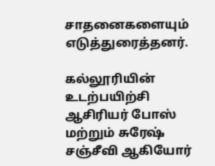சாதனைகளையும் எடுத்துரைத்தனர்.

கல்லூரியின் உடற்பயிற்சி ஆசிரியர் போஸ் மற்றும் சுரேஷ் சஞ்சீவி ஆகியோர்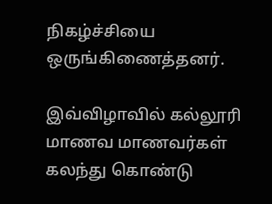நிகழ்ச்சியை ஒருங்கிணைத்தனர்.

இவ்விழாவில் கல்லூரி மாணவ மாணவர்கள் கலந்து கொண்டு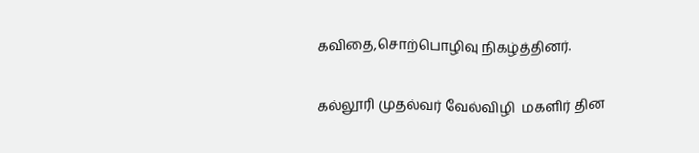கவிதை,சொற்பொழிவு நிகழ்த்தினர்.

கல்லூரி முதல்வர் வேல்விழி  மகளிர் தின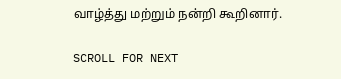வாழ்த்து மற்றும் நன்றி கூறினார்.

SCROLL FOR NEXT